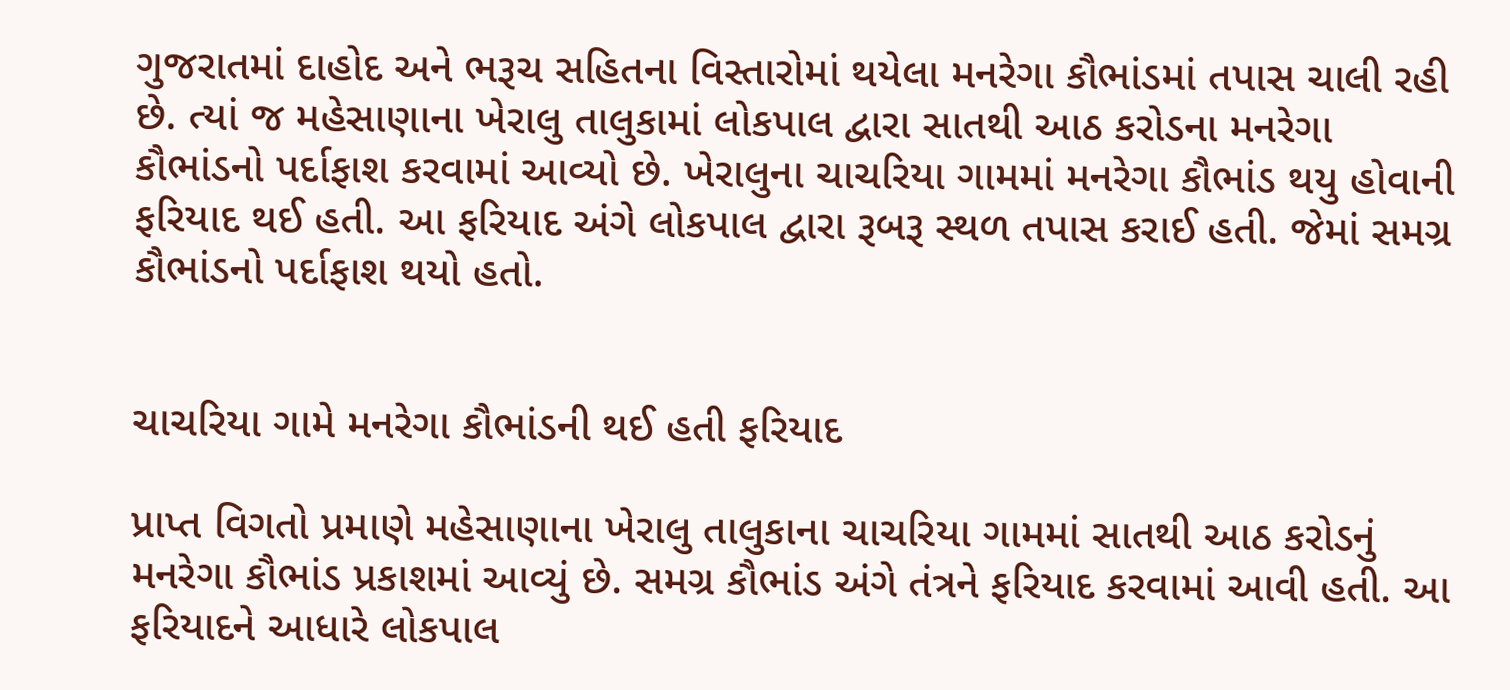ગુજરાતમાં દાહોદ અને ભરૂચ સહિતના વિસ્તારોમાં થયેલા મનરેગા કૌભાંડમાં તપાસ ચાલી રહી છે. ત્યાં જ મહેસાણાના ખેરાલુ તાલુકામાં લોકપાલ દ્વારા સાતથી આઠ કરોડના મનરેગા કૌભાંડનો પર્દાફાશ કરવામાં આવ્યો છે. ખેરાલુના ચાચરિયા ગામમાં મનરેગા કૌભાંડ થયુ હોવાની ફરિયાદ થઈ હતી. આ ફરિયાદ અંગે લોકપાલ દ્વારા રૂબરૂ સ્થળ તપાસ કરાઈ હતી. જેમાં સમગ્ર કૌભાંડનો પર્દાફાશ થયો હતો.


ચાચરિયા ગામે મનરેગા કૌભાંડની થઈ હતી ફરિયાદ

પ્રાપ્ત વિગતો પ્રમાણે મહેસાણાના ખેરાલુ તાલુકાના ચાચરિયા ગામમાં સાતથી આઠ કરોડનું મનરેગા કૌભાંડ પ્રકાશમાં આવ્યું છે. સમગ્ર કૌભાંડ અંગે તંત્રને ફરિયાદ કરવામાં આવી હતી. આ ફરિયાદને આધારે લોકપાલ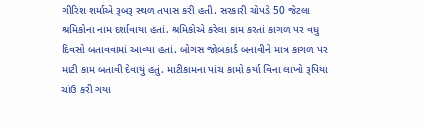ગીરિશ શર્માએ રૂબરૂ સ્થળ તપાસ કરી હતી. સરકારી ચોપડે 50 જેટલા શ્રમિકોના નામ દર્શાવાયા હતાં. શ્રમિકોએ કરેલા કામ કરતાં કાગળ પર વધુ દિવસો બતાવવામાં આવ્યા હતાં. બોગસ જોબકાર્ડ બનાવીને માત્ર કાગળ પર માટી કામ બતાવી દેવાયું હતું. માટીકામના પાંચ કામો કર્યા વિના લાખો રૂપિયા ચાંઉ કરી ગયા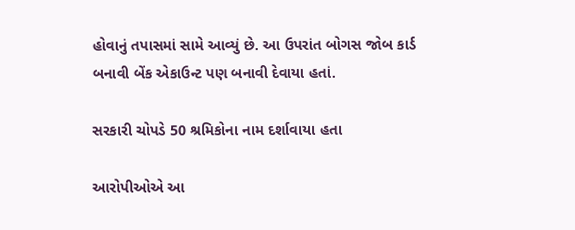હોવાનું તપાસમાં સામે આવ્યું છે. આ ઉપરાંત બોગસ જોબ કાર્ડ બનાવી બેંક એકાઉન્ટ પણ બનાવી દેવાયા હતાં.

સરકારી ચોપડે 50 શ્રમિકોના નામ દર્શાવાયા હતા

આરોપીઓએ આ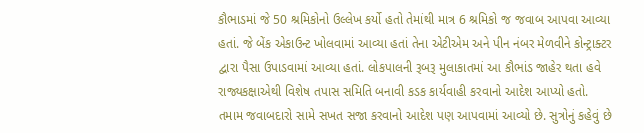કૌભાડમાં જે 50 શ્રમિકોનો ઉલ્લેખ કર્યો હતો તેમાંથી માત્ર 6 શ્રમિકો જ જવાબ આપવા આવ્યા હતાં. જે બેંક એકાઉન્ટ ખોલવામાં આવ્યા હતાં તેના એટીએમ અને પીન નંબર મેળવીને કોન્ટ્રાક્ટર દ્વારા પૈસા ઉપાડવામાં આવ્યા હતાં. લોકપાલની રૂબરૂ મુલાકાતમાં આ કૌભાંડ જાહેર થતા હવે રાજ્યકક્ષાએથી વિશેષ તપાસ સમિતિ બનાવી કડક કાર્યવાહી કરવાનો આદેશ આપ્યો હતો. તમામ જવાબદારો સામે સખત સજા કરવાનો આદેશ પણ આપવામાં આવ્યો છે. સુત્રોનું કહેવું છે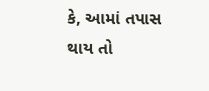કે, આમાં તપાસ થાય તો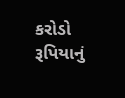કરોડો રૂપિયાનું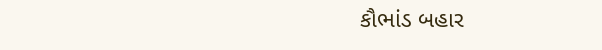કૌભાંડ બહાર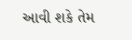આવી શકે તેમ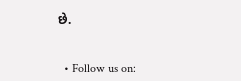છે.


  • Follow us on: